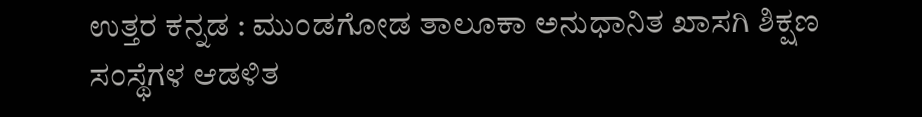ಉತ್ತರ ಕನ್ನಡ : ಮುಂಡಗೋಡ ತಾಲೂಕಾ ಅನುಧಾನಿತ ಖಾಸಗಿ ಶಿಕ್ಷಣ ಸಂಸ್ಥೆಗಳ ಆಡಳಿತ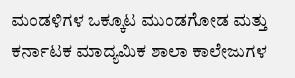ಮಂಡಳಿಗಳ ಒಕ್ಕೂಟ ಮುಂಡಗೋಡ ಮತ್ತು ಕರ್ನಾಟಕ ಮಾದ್ಯಮಿಕ ಶಾಲಾ ಕಾಲೇಜುಗಳ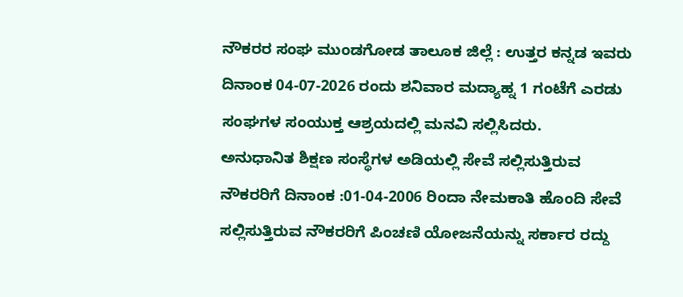ನೌಕರರ ಸಂಘ ಮುಂಡಗೋಡ ತಾಲೂಕ ಜಿಲ್ಲೆ : ಉತ್ತರ ಕನ್ನಡ ಇವರು ದಿನಾಂಕ 04-07-2026 ರಂದು ಶನಿವಾರ ಮದ್ಯಾಹ್ನ 1 ಗಂಟೆಗೆ ಎರಡು ಸಂಘಗಳ ಸಂಯುಕ್ತ ಆಶ್ರಯದಲ್ಲಿ ಮನವಿ ಸಲ್ಲಿಸಿದರು.
ಅನುಧಾನಿತ ಶಿಕ್ಷಣ ಸಂಸ್ಥೆಗಳ ಅಡಿಯಲ್ಲಿ ಸೇವೆ ಸಲ್ಲಿಸುತ್ತಿರುವ ನೌಕರರಿಗೆ ದಿನಾಂಕ :01-04-2006 ರಿಂದಾ ನೇಮಕಾತಿ ಹೊಂದಿ ಸೇವೆ ಸಲ್ಲಿಸುತ್ತಿರುವ ನೌಕರರಿಗೆ ಪಿಂಚಣಿ ಯೋಜನೆಯನ್ನು ಸರ್ಕಾರ ರದ್ದು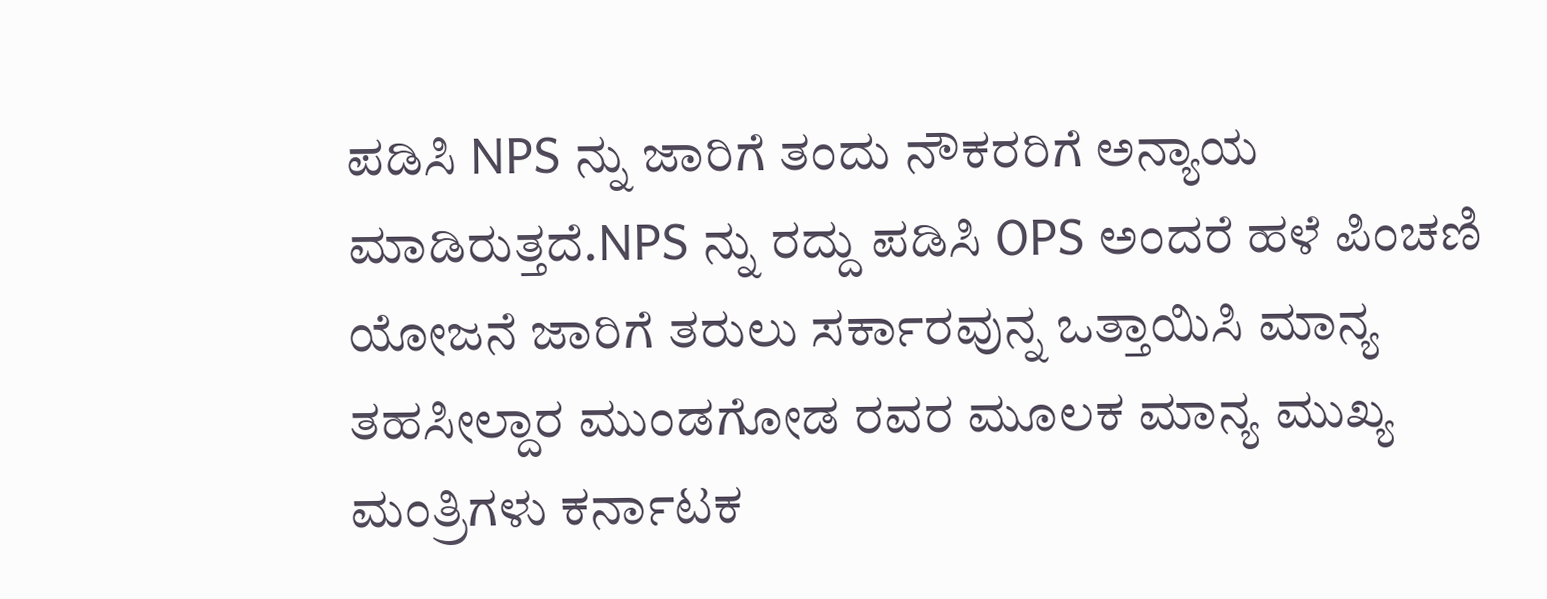ಪಡಿಸಿ NPS ನ್ನು ಜಾರಿಗೆ ತಂದು ನೌಕರರಿಗೆ ಅನ್ಯಾಯ ಮಾಡಿರುತ್ತದೆ.NPS ನ್ನು ರದ್ದು ಪಡಿಸಿ OPS ಅಂದರೆ ಹಳೆ ಪಿಂಚಣಿ ಯೋಜನೆ ಜಾರಿಗೆ ತರುಲು ಸರ್ಕಾರವುನ್ನ ಒತ್ತಾಯಿಸಿ ಮಾನ್ಯ ತಹಸೀಲ್ದಾರ ಮುಂಡಗೋಡ ರವರ ಮೂಲಕ ಮಾನ್ಯ ಮುಖ್ಯ ಮಂತ್ರಿಗಳು ಕರ್ನಾಟಕ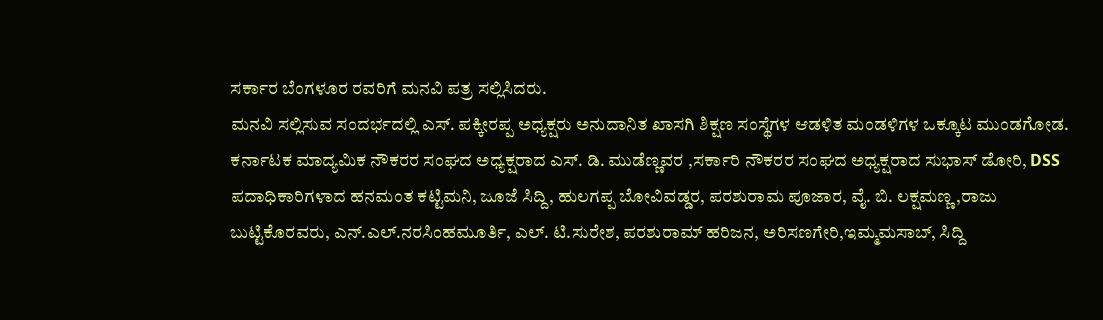ಸರ್ಕಾರ ಬೆಂಗಳೂರ ರವರಿಗೆ ಮನವಿ ಪತ್ರ ಸಲ್ಲಿಸಿದರು.
ಮನವಿ ಸಲ್ಲಿಸುವ ಸಂದರ್ಭದಲ್ಲಿ ಎಸ್. ಪಕ್ಕೀರಪ್ಪ ಅಧ್ಯಕ್ಷರು ಅನುದಾನಿತ ಖಾಸಗಿ ಶಿಕ್ಷಣ ಸಂಸ್ಥೆಗಳ ಆಡಳಿತ ಮಂಡಳಿಗಳ ಒಕ್ಕೂಟ ಮುಂಡಗೋಡ. ಕರ್ನಾಟಕ ಮಾದ್ಯಮಿಕ ನೌಕರರ ಸಂಘದ ಅಧ್ಯಕ್ಷರಾದ ಎಸ್. ಡಿ. ಮುಡೆಣ್ಣವರ ,ಸರ್ಕಾರಿ ನೌಕರರ ಸಂಘದ ಅಧ್ಯಕ್ಷರಾದ ಸುಭಾಸ್ ಡೋರಿ, DSS ಪದಾಧಿಕಾರಿಗಳಾದ ಹನಮಂತ ಕಟ್ಟಿಮನಿ, ಜೂಜೆ ಸಿದ್ದಿ, ಹುಲಗಪ್ಪ ಬೋವಿವಡ್ಡರ, ಪರಶುರಾಮ ಪೂಜಾರ, ವೈ. ಬಿ. ಲಕ್ಷಮಣ್ಣ,ರಾಜು ಬುಟ್ಟಿಕೊರವರು, ಎನ್.ಎಲ್.ನರಸಿಂಹಮೂರ್ತಿ, ಎಲ್. ಟಿ.ಸುರೇಶ, ಪರಶುರಾಮ್ ಹರಿಜನ, ಅರಿಸಣಗೇರಿ,ಇಮ್ಮಮಸಾಬ್, ಸಿದ್ದಿ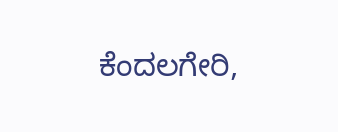ಕೆಂದಲಗೇರಿ,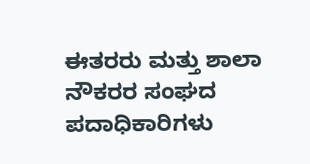ಈತರರು ಮತ್ತು ಶಾಲಾ ನೌಕರರ ಸಂಘದ ಪದಾಧಿಕಾರಿಗಳು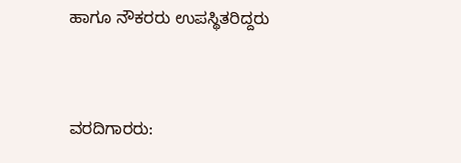ಹಾಗೂ ನೌಕರರು ಉಪಸ್ಥಿತರಿದ್ದರು



ವರದಿಗಾರರು: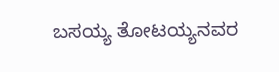ಬಸಯ್ಯ ತೋಟಯ್ಯನವರ